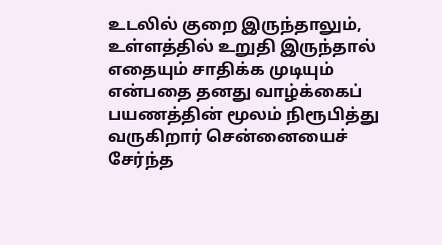உடலில் குறை இருந்தாலும், உள்ளத்தில் உறுதி இருந்தால் எதையும் சாதிக்க முடியும் என்பதை தனது வாழ்க்கைப் பயணத்தின் மூலம் நிரூபித்து வருகிறார் சென்னையைச் சேர்ந்த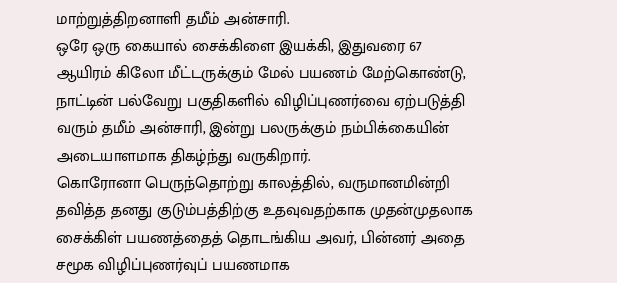மாற்றுத்திறனாளி தமீம் அன்சாரி.
ஒரே ஒரு கையால் சைக்கிளை இயக்கி, இதுவரை 67 ஆயிரம் கிலோ மீட்டருக்கும் மேல் பயணம் மேற்கொண்டு, நாட்டின் பல்வேறு பகுதிகளில் விழிப்புணர்வை ஏற்படுத்தி வரும் தமீம் அன்சாரி, இன்று பலருக்கும் நம்பிக்கையின் அடையாளமாக திகழ்ந்து வருகிறார்.
கொரோனா பெருந்தொற்று காலத்தில், வருமானமின்றி தவித்த தனது குடும்பத்திற்கு உதவுவதற்காக முதன்முதலாக சைக்கிள் பயணத்தைத் தொடங்கிய அவர், பின்னர் அதை சமூக விழிப்புணர்வுப் பயணமாக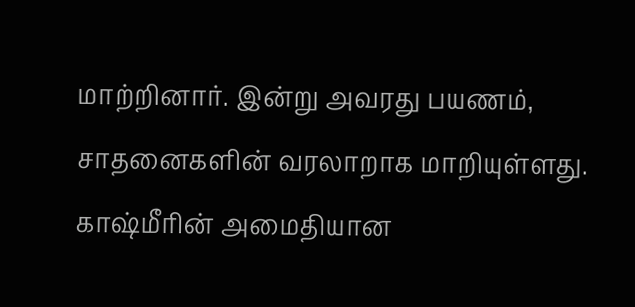மாற்றினார். இன்று அவரது பயணம், சாதனைகளின் வரலாறாக மாறியுள்ளது.
காஷ்மீரின் அமைதியான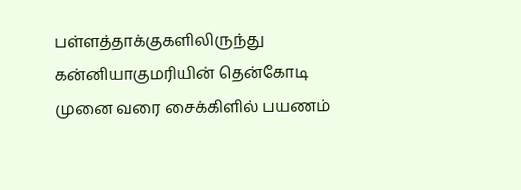பள்ளத்தாக்குகளிலிருந்து கன்னியாகுமரியின் தென்கோடி முனை வரை சைக்கிளில் பயணம்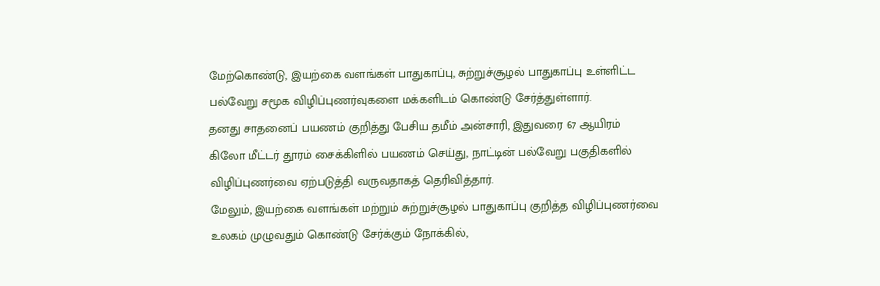மேற்கொண்டு, இயற்கை வளங்கள் பாதுகாப்பு, சுற்றுச்சூழல் பாதுகாப்பு உள்ளிட்ட பல்வேறு சமூக விழிப்புணர்வுகளை மக்களிடம் கொண்டு சேர்த்துள்ளார்.
தனது சாதனைப் பயணம் குறித்து பேசிய தமீம் அன்சாரி, இதுவரை 67 ஆயிரம் கிலோ மீட்டர் தூரம் சைக்கிளில் பயணம் செய்து, நாட்டின் பல்வேறு பகுதிகளில் விழிப்புணர்வை ஏற்படுத்தி வருவதாகத் தெரிவித்தார்.
மேலும், இயற்கை வளங்கள் மற்றும் சுற்றுச்சூழல் பாதுகாப்பு குறித்த விழிப்புணர்வை உலகம் முழுவதும் கொண்டு சேர்க்கும் நோக்கில்,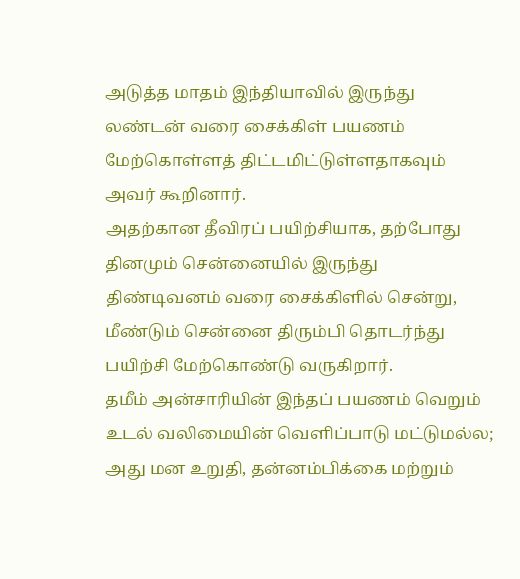அடுத்த மாதம் இந்தியாவில் இருந்து லண்டன் வரை சைக்கிள் பயணம் மேற்கொள்ளத் திட்டமிட்டுள்ளதாகவும் அவர் கூறினார்.
அதற்கான தீவிரப் பயிற்சியாக, தற்போது தினமும் சென்னையில் இருந்து திண்டிவனம் வரை சைக்கிளில் சென்று, மீண்டும் சென்னை திரும்பி தொடர்ந்து பயிற்சி மேற்கொண்டு வருகிறார்.
தமீம் அன்சாரியின் இந்தப் பயணம் வெறும் உடல் வலிமையின் வெளிப்பாடு மட்டுமல்ல; அது மன உறுதி, தன்னம்பிக்கை மற்றும்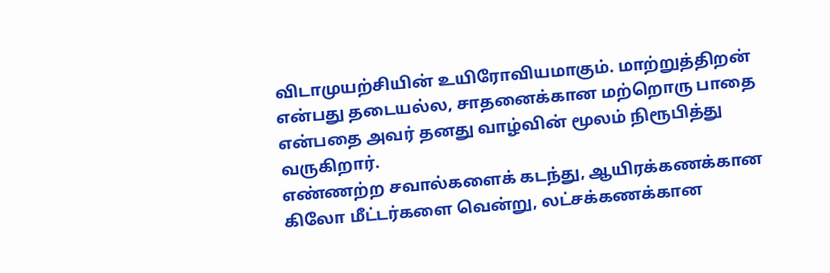விடாமுயற்சியின் உயிரோவியமாகும். மாற்றுத்திறன் என்பது தடையல்ல, சாதனைக்கான மற்றொரு பாதை என்பதை அவர் தனது வாழ்வின் மூலம் நிரூபித்து வருகிறார்.
எண்ணற்ற சவால்களைக் கடந்து, ஆயிரக்கணக்கான கிலோ மீட்டர்களை வென்று, லட்சக்கணக்கான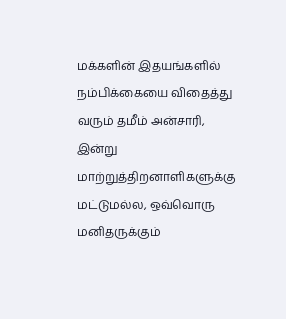மக்களின் இதயங்களில் நம்பிக்கையை விதைத்து வரும் தமீம் அன்சாரி, இன்று மாற்றுத்திறனாளிகளுக்கு மட்டுமல்ல, ஒவ்வொரு மனிதருக்கும்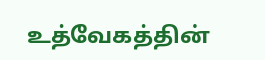உத்வேகத்தின்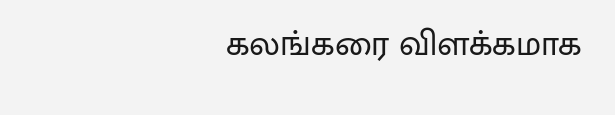கலங்கரை விளக்கமாக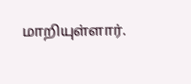மாறியுள்ளார்.